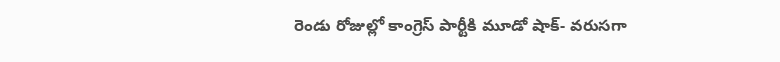రెండు రోజుల్లో కాంగ్రెస్ పార్టీకి మూడో షాక్- వరుసగా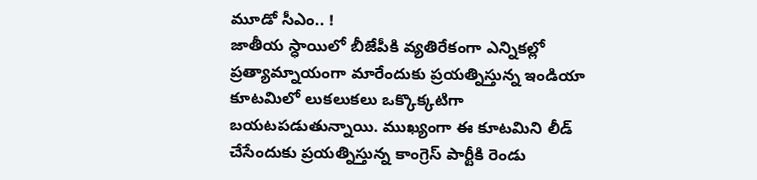మూడో సీఎం.. !
జాతీయ స్ధాయిలో బీజేపీకి వ్యతిరేకంగా ఎన్నికల్లో ప్రత్యామ్నాయంగా మారేందుకు ప్రయత్నిస్తున్న ఇండియా కూటమిలో లుకలుకలు ఒక్కొక్కటిగా బయటపడుతున్నాయి. ముఖ్యంగా ఈ కూటమిని లీడ్ చేసేందుకు ప్రయత్నిస్తున్న కాంగ్రెస్ పార్టీకి రెండు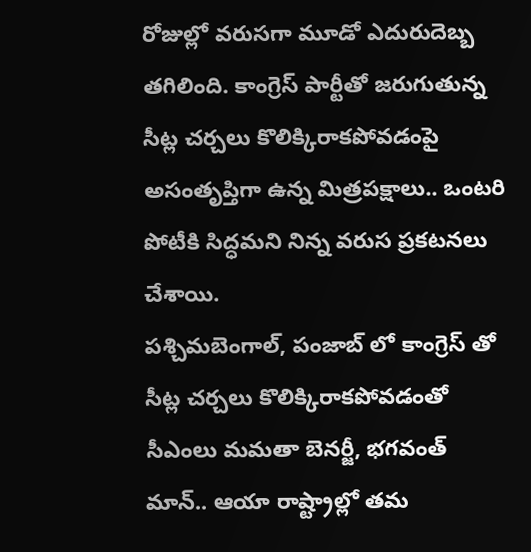రోజుల్లో వరుసగా మూడో ఎదురుదెబ్బ తగిలింది. కాంగ్రెస్ పార్టీతో జరుగుతున్న సీట్ల చర్చలు కొలిక్కిరాకపోవడంపై అసంతృప్తిగా ఉన్న మిత్రపక్షాలు.. ఒంటరి పోటీకి సిద్ధమని నిన్న వరుస ప్రకటనలు చేశాయి.
పశ్చిమబెంగాల్, పంజాబ్ లో కాంగ్రెస్ తో సీట్ల చర్చలు కొలిక్కిరాకపోవడంతో సీఎంలు మమతా బెనర్జీ, భగవంత్ మాన్.. ఆయా రాష్ట్రాల్లో తమ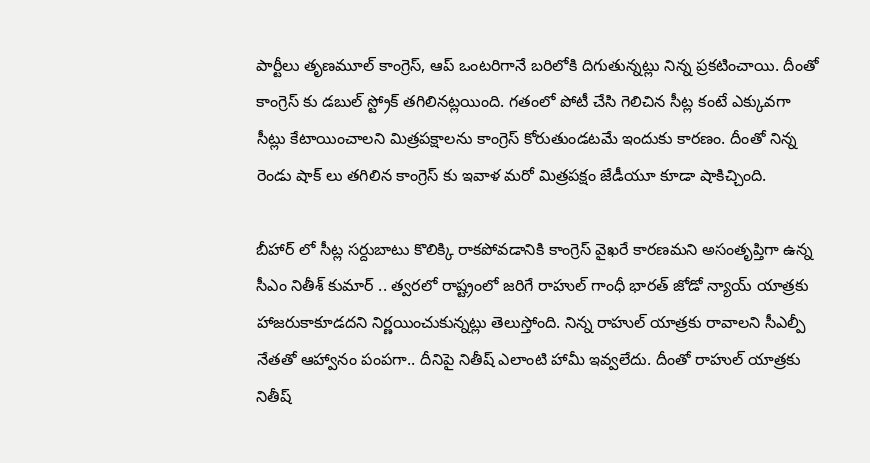పార్టీలు తృణమూల్ కాంగ్రెస్, ఆప్ ఒంటరిగానే బరిలోకి దిగుతున్నట్లు నిన్న ప్రకటించాయి. దీంతో కాంగ్రెస్ కు డబుల్ స్ట్రోక్ తగిలినట్లయింది. గతంలో పోటీ చేసి గెలిచిన సీట్ల కంటే ఎక్కువగా సీట్లు కేటాయించాలని మిత్రపక్షాలను కాంగ్రెస్ కోరుతుండటమే ఇందుకు కారణం. దీంతో నిన్న రెండు షాక్ లు తగిలిన కాంగ్రెస్ కు ఇవాళ మరో మిత్రపక్షం జేడీయూ కూడా షాకిచ్చింది.

బీహార్ లో సీట్ల సర్దుబాటు కొలిక్కి రాకపోవడానికి కాంగ్రెస్ వైఖరే కారణమని అసంతృప్తిగా ఉన్న సీఎం నితీశ్ కుమార్ .. త్వరలో రాష్ట్రంలో జరిగే రాహుల్ గాంధీ భారత్ జోడో న్యాయ్ యాత్రకు హాజరుకాకూడదని నిర్ణయించుకున్నట్లు తెలుస్తోంది. నిన్న రాహుల్ యాత్రకు రావాలని సీఎల్పీ నేతతో ఆహ్వానం పంపగా.. దీనిపై నితీష్ ఎలాంటి హామీ ఇవ్వలేదు. దీంతో రాహుల్ యాత్రకు నితీష్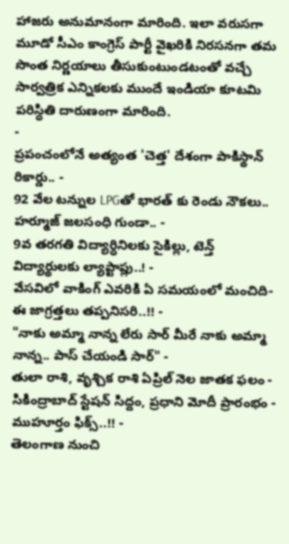హాజరు అనుమానంగా మారింది. ఇలా వరుసగా మూడో సీఎం కాంగ్రెస్ పార్టీ వైఖరికి నిరసనగా తమ సొంత నిర్ణయాలు తీసుకుంటుండటంతో వచ్చే సార్వత్రిక ఎన్నికలకు ముందే ఇండియా కూటమి పరిస్ధితి దారుణంగా మారింది.
-
ప్రపంచంలోనే అత్యంత 'చెత్త' దేశంగా పాకిస్థాన్ రికార్డు.. -
92 వేల టన్నుల LPGతో భారత్ కు రెండు నౌకలు.. హర్మూజ్ జలసంధి గుండా.. -
9వ తరగతి విద్యార్ధినిలకు సైకిల్లు, టెన్త్ విద్యార్థులకు ల్యాప్టాప్లు..! -
వేసవిలో వాకింగ్ ఎవరికి ఏ సమయంలో మంచిది- ఈ జాగ్రత్తలు తప్పనిసరి..!! -
"నాకు అమ్మా నాన్న లేరు సార్ మీరే నాకు అమ్మా నాన్న.. పాస్ చేయండి సార్" -
తులా రాశి, వృశ్చిక రాశి ఏప్రిల్ నెల జాతక ఫలం -
సికింద్రాబాద్ స్టేషన్ సిద్దం, ప్రధాని మోదీ ప్రారంభం - ముహూర్తం ఫిక్స్..!! -
తెలంగాణ నుంచి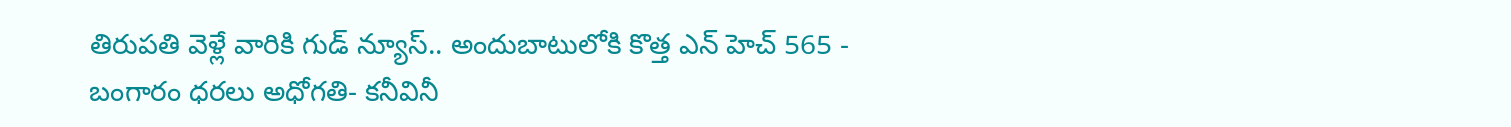తిరుపతి వెళ్లే వారికి గుడ్ న్యూస్.. అందుబాటులోకి కొత్త ఎన్ హెచ్ 565 -
బంగారం ధరలు అధోగతి- కనీవినీ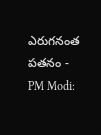ఎరుగనంత పతనం -
PM Modi: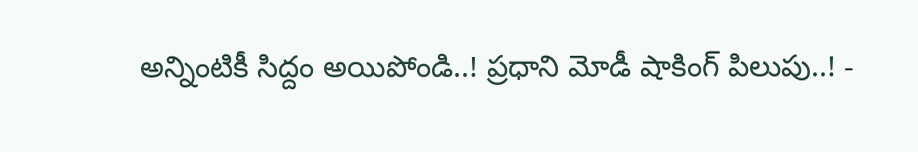అన్నింటికీ సిద్దం అయిపోండి..! ప్రధాని మోడీ షాకింగ్ పిలుపు..! -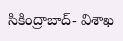సికింద్రాబాద్- విశాఖ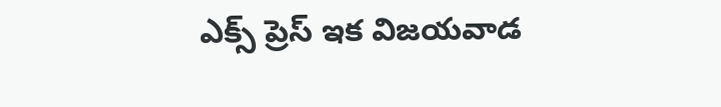ఎక్స్ ప్రెస్ ఇక విజయవాడ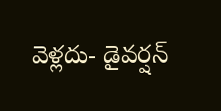వెళ్లదు- డైవర్షన్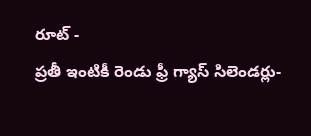రూట్ -
ప్రతీ ఇంటికీ రెండు ఫ్రీ గ్యాస్ సిలెండర్లు-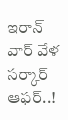ఇరాన్ వార్ వేళ సర్కార్ ఆఫర్..!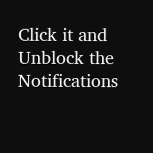Click it and Unblock the Notifications